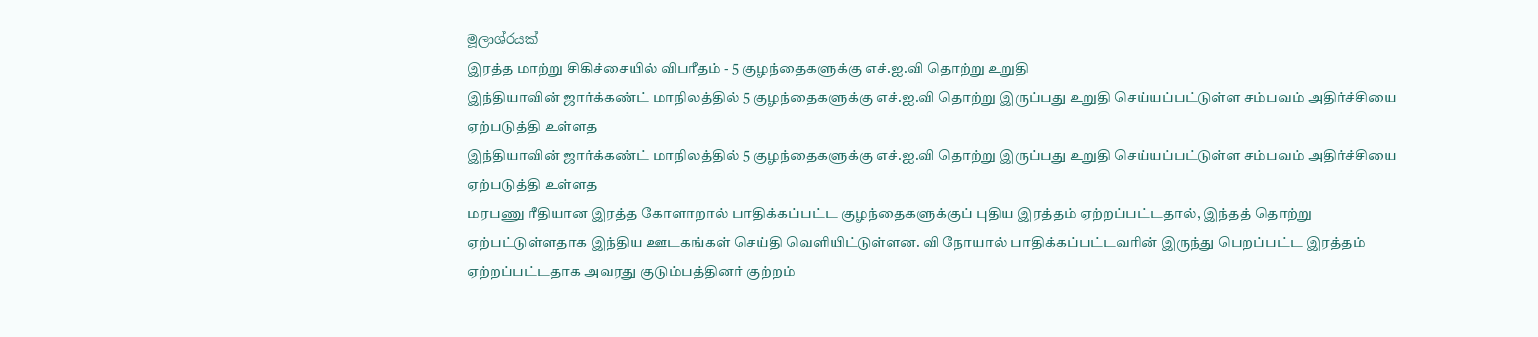මූලාශ්රයක්
இரத்த மாற்று சிகிச்சையில் விபரீதம் - 5 குழந்தைகளுக்கு எச்.ஐ.வி தொற்று உறுதி
இந்தியாவின் ஜார்க்கண்ட் மாநிலத்தில் 5 குழந்தைகளுக்கு எச்.ஐ.வி தொற்று இருப்பது உறுதி செய்யப்பட்டுள்ள சம்பவம் அதிர்ச்சியை ஏற்படுத்தி உள்ளத
இந்தியாவின் ஜார்க்கண்ட் மாநிலத்தில் 5 குழந்தைகளுக்கு எச்.ஐ.வி தொற்று இருப்பது உறுதி செய்யப்பட்டுள்ள சம்பவம் அதிர்ச்சியை ஏற்படுத்தி உள்ளத
மரபணு ரீதியான இரத்த கோளாறால் பாதிக்கப்பட்ட குழந்தைகளுக்குப் புதிய இரத்தம் ஏற்றப்பட்டதால், இந்தத் தொற்று ஏற்பட்டுள்ளதாக இந்திய ஊடகங்கள் செய்தி வெளியிட்டுள்ளன. வி நோயால் பாதிக்கப்பட்டவரின் இருந்து பெறப்பட்ட இரத்தம் ஏற்றப்பட்டதாக அவரது குடும்பத்தினர் குற்றம்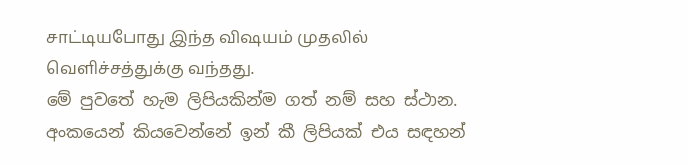சாட்டியபோது இந்த விஷயம் முதலில் வெளிச்சத்துக்கு வந்தது.
මේ පුවතේ හැම ලිපියකින්ම ගත් නම් සහ ස්ථාන. අංකයෙන් කියවෙන්නේ ඉන් කී ලිපියක් එය සඳහන්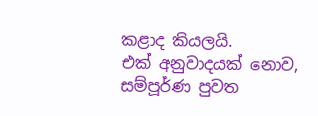කළාද කියලයි.
එක් අනුවාදයක් නොව, සම්පූර්ණ පුවත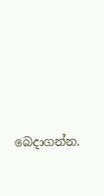බෙදාගන්න.